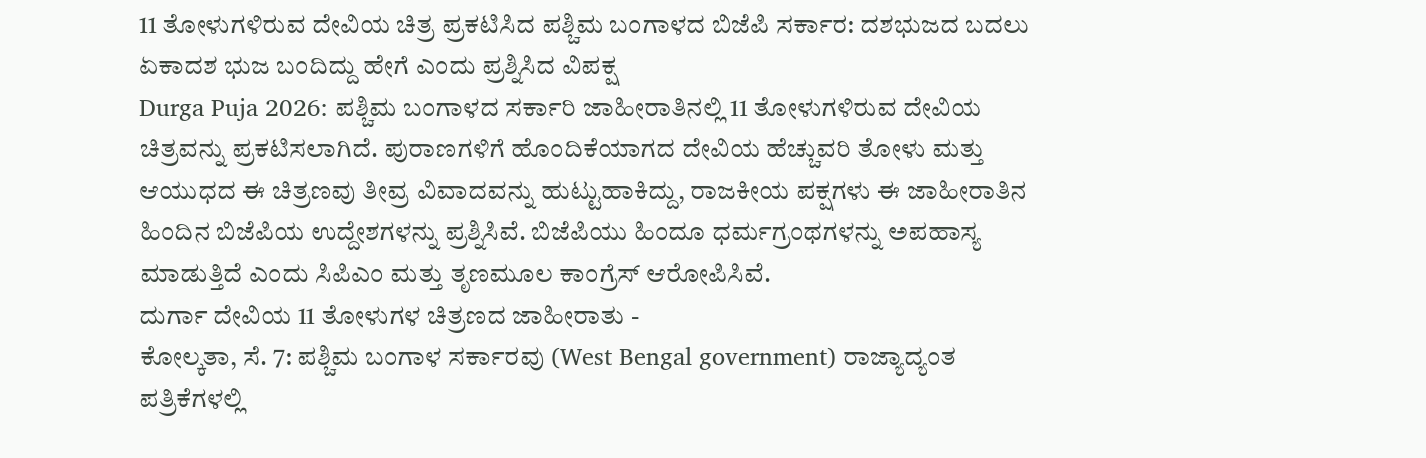11 ತೋಳುಗಳಿರುವ ದೇವಿಯ ಚಿತ್ರ ಪ್ರಕಟಿಸಿದ ಪಶ್ಚಿಮ ಬಂಗಾಳದ ಬಿಜೆಪಿ ಸರ್ಕಾರ: ದಶಭುಜದ ಬದಲು ಏಕಾದಶ ಭುಜ ಬಂದಿದ್ದು ಹೇಗೆ ಎಂದು ಪ್ರಶ್ನಿಸಿದ ವಿಪಕ್ಷ
Durga Puja 2026: ಪಶ್ಚಿಮ ಬಂಗಾಳದ ಸರ್ಕಾರಿ ಜಾಹೀರಾತಿನಲ್ಲಿ 11 ತೋಳುಗಳಿರುವ ದೇವಿಯ ಚಿತ್ರವನ್ನು ಪ್ರಕಟಿಸಲಾಗಿದೆ. ಪುರಾಣಗಳಿಗೆ ಹೊಂದಿಕೆಯಾಗದ ದೇವಿಯ ಹೆಚ್ಚುವರಿ ತೋಳು ಮತ್ತು ಆಯುಧದ ಈ ಚಿತ್ರಣವು ತೀವ್ರ ವಿವಾದವನ್ನು ಹುಟ್ಟುಹಾಕಿದ್ದು, ರಾಜಕೀಯ ಪಕ್ಷಗಳು ಈ ಜಾಹೀರಾತಿನ ಹಿಂದಿನ ಬಿಜೆಪಿಯ ಉದ್ದೇಶಗಳನ್ನು ಪ್ರಶ್ನಿಸಿವೆ. ಬಿಜೆಪಿಯು ಹಿಂದೂ ಧರ್ಮಗ್ರಂಥಗಳನ್ನು ಅಪಹಾಸ್ಯ ಮಾಡುತ್ತಿದೆ ಎಂದು ಸಿಪಿಎಂ ಮತ್ತು ತೃಣಮೂಲ ಕಾಂಗ್ರೆಸ್ ಆರೋಪಿಸಿವೆ.
ದುರ್ಗಾ ದೇವಿಯ 11 ತೋಳುಗಳ ಚಿತ್ರಣದ ಜಾಹೀರಾತು -
ಕೋಲ್ಕತಾ, ಸೆ. 7: ಪಶ್ಚಿಮ ಬಂಗಾಳ ಸರ್ಕಾರವು (West Bengal government) ರಾಜ್ಯಾದ್ಯಂತ ಪತ್ರಿಕೆಗಳಲ್ಲಿ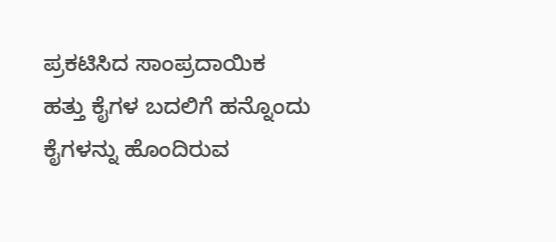ಪ್ರಕಟಿಸಿದ ಸಾಂಪ್ರದಾಯಿಕ ಹತ್ತು ಕೈಗಳ ಬದಲಿಗೆ ಹನ್ನೊಂದು ಕೈಗಳನ್ನು ಹೊಂದಿರುವ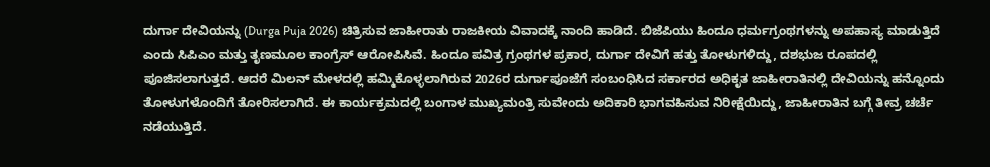ದುರ್ಗಾ ದೇವಿಯನ್ನು (Durga Puja 2026) ಚಿತ್ರಿಸುವ ಜಾಹೀರಾತು ರಾಜಕೀಯ ವಿವಾದಕ್ಕೆ ನಾಂದಿ ಹಾಡಿದೆ. ಬಿಜೆಪಿಯು ಹಿಂದೂ ಧರ್ಮಗ್ರಂಥಗಳನ್ನು ಅಪಹಾಸ್ಯ ಮಾಡುತ್ತಿದೆ ಎಂದು ಸಿಪಿಎಂ ಮತ್ತು ತೃಣಮೂಲ ಕಾಂಗ್ರೆಸ್ ಆರೋಪಿಸಿವೆ. ಹಿಂದೂ ಪವಿತ್ರ ಗ್ರಂಥಗಳ ಪ್ರಕಾರ, ದುರ್ಗಾ ದೇವಿಗೆ ಹತ್ತು ತೋಳುಗಳಿದ್ದು, ದಶಭುಜ ರೂಪದಲ್ಲಿ ಪೂಜಿಸಲಾಗುತ್ತದೆ. ಆದರೆ ಮಿಲನ್ ಮೇಳದಲ್ಲಿ ಹಮ್ಮಿಕೊಳ್ಳಲಾಗಿರುವ 2026ರ ದುರ್ಗಾಪೂಜೆಗೆ ಸಂಬಂಧಿಸಿದ ಸರ್ಕಾರದ ಅಧಿಕೃತ ಜಾಹೀರಾತಿನಲ್ಲಿ ದೇವಿಯನ್ನು ಹನ್ನೊಂದು ತೋಳುಗಳೊಂದಿಗೆ ತೋರಿಸಲಾಗಿದೆ. ಈ ಕಾರ್ಯಕ್ರಮದಲ್ಲಿ ಬಂಗಾಳ ಮುಖ್ಯಮಂತ್ರಿ ಸುವೇಂದು ಅದಿಕಾರಿ ಭಾಗವಹಿಸುವ ನಿರೀಕ್ಷೆಯಿದ್ದು, ಜಾಹೀರಾತಿನ ಬಗ್ಗೆ ತೀವ್ರ ಚರ್ಚೆ ನಡೆಯುತ್ತಿದೆ.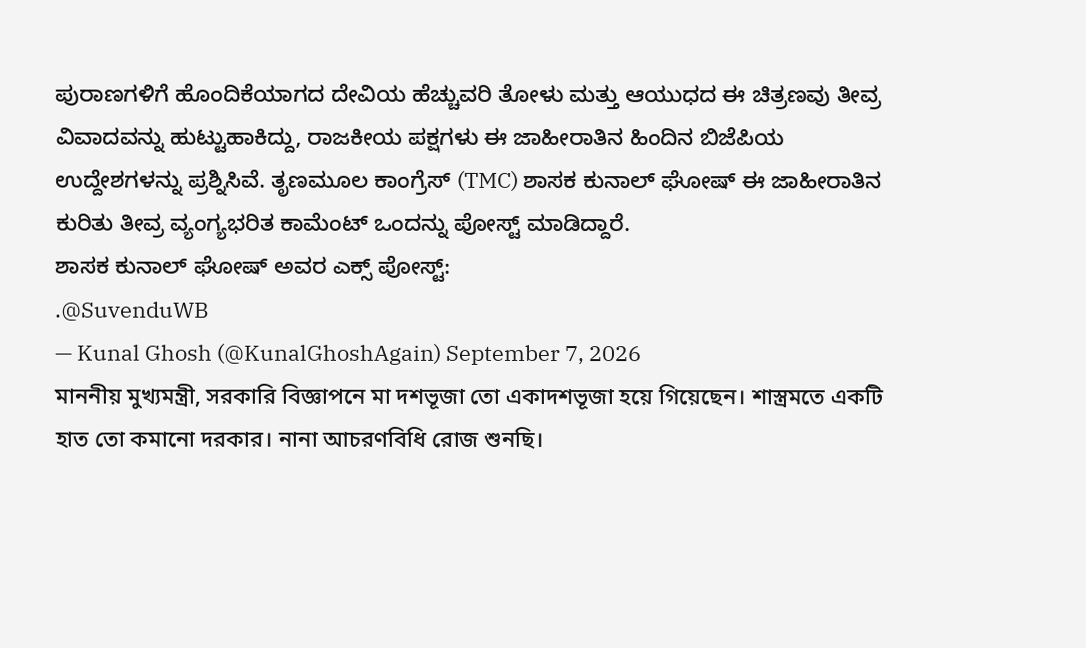ಪುರಾಣಗಳಿಗೆ ಹೊಂದಿಕೆಯಾಗದ ದೇವಿಯ ಹೆಚ್ಚುವರಿ ತೋಳು ಮತ್ತು ಆಯುಧದ ಈ ಚಿತ್ರಣವು ತೀವ್ರ ವಿವಾದವನ್ನು ಹುಟ್ಟುಹಾಕಿದ್ದು, ರಾಜಕೀಯ ಪಕ್ಷಗಳು ಈ ಜಾಹೀರಾತಿನ ಹಿಂದಿನ ಬಿಜೆಪಿಯ ಉದ್ದೇಶಗಳನ್ನು ಪ್ರಶ್ನಿಸಿವೆ. ತೃಣಮೂಲ ಕಾಂಗ್ರೆಸ್ (TMC) ಶಾಸಕ ಕುನಾಲ್ ಘೋಷ್ ಈ ಜಾಹೀರಾತಿನ ಕುರಿತು ತೀವ್ರ ವ್ಯಂಗ್ಯಭರಿತ ಕಾಮೆಂಟ್ ಒಂದನ್ನು ಪೋಸ್ಟ್ ಮಾಡಿದ್ದಾರೆ.
ಶಾಸಕ ಕುನಾಲ್ ಘೋಷ್ ಅವರ ಎಕ್ಸ್ ಪೋಸ್ಟ್:
.@SuvenduWB
— Kunal Ghosh (@KunalGhoshAgain) September 7, 2026
মাননীয় মুখ্যমন্ত্রী, সরকারি বিজ্ঞাপনে মা দশভূজা তো একাদশভূজা হয়ে গিয়েছেন। শাস্ত্রমতে একটি হাত তো কমানো দরকার। নানা আচরণবিধি রোজ শুনছি।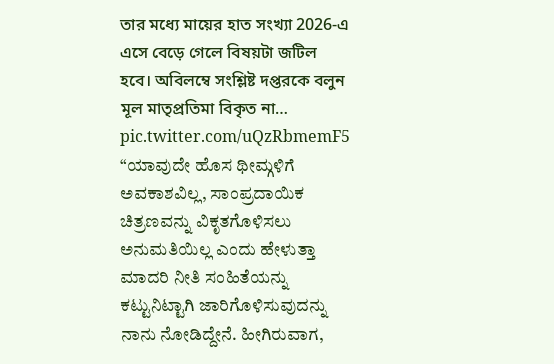তার মধ্যে মায়ের হাত সংখ্যা 2026-এ এসে বেড়ে গেলে বিষয়টা জটিল হবে। অবিলম্বে সংশ্লিষ্ট দপ্তরকে বলুন মূল মাতৃপ্রতিমা বিকৃত না… pic.twitter.com/uQzRbmemF5
“ಯಾವುದೇ ಹೊಸ ಥೀಮ್ಗಳಿಗೆ ಅವಕಾಶವಿಲ್ಲ, ಸಾಂಪ್ರದಾಯಿಕ ಚಿತ್ರಣವನ್ನು ವಿಕೃತಗೊಳಿಸಲು ಅನುಮತಿಯಿಲ್ಲ ಎಂದು ಹೇಳುತ್ತಾ ಮಾದರಿ ನೀತಿ ಸಂಹಿತೆಯನ್ನು ಕಟ್ಟುನಿಟ್ಟಾಗಿ ಜಾರಿಗೊಳಿಸುವುದನ್ನು ನಾನು ನೋಡಿದ್ದೇನೆ. ಹೀಗಿರುವಾಗ,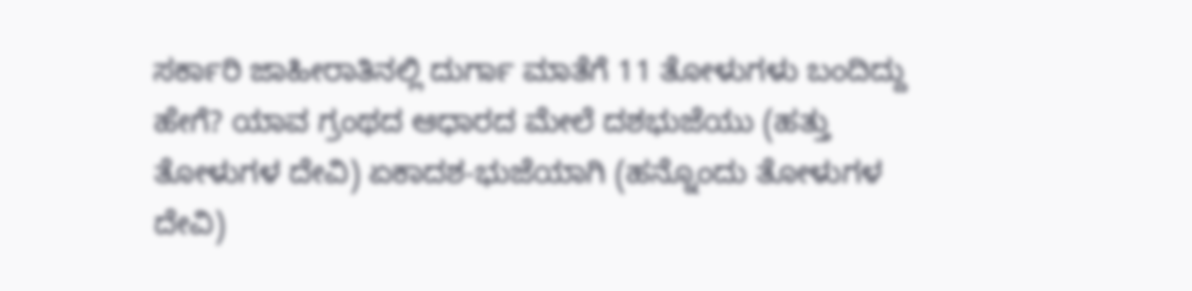ಸರ್ಕಾರಿ ಜಾಹೀರಾತಿನಲ್ಲಿ ದುರ್ಗಾ ಮಾತೆಗೆ 11 ತೋಳುಗಳು ಬಂದಿದ್ದು ಹೇಗೆ? ಯಾವ ಗ್ರಂಥದ ಆಧಾರದ ಮೇಲೆ ದಶಭುಜೆಯು (ಹತ್ತು ತೋಳುಗಳ ದೇವಿ) ಏಕಾದಶ-ಭುಜೆಯಾಗಿ (ಹನ್ನೊಂದು ತೋಳುಗಳ ದೇವಿ)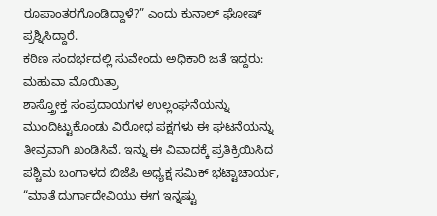ರೂಪಾಂತರಗೊಂಡಿದ್ದಾಳೆ?” ಎಂದು ಕುನಾಲ್ ಘೋಷ್ ಪ್ರಶ್ನಿಸಿದ್ದಾರೆ.
ಕಠಿಣ ಸಂದರ್ಭದಲ್ಲಿ ಸುವೇಂದು ಅಧಿಕಾರಿ ಜತೆ ಇದ್ದರು: ಮಹುವಾ ಮೊಯಿತ್ರಾ
ಶಾಸ್ತ್ರೋಕ್ತ ಸಂಪ್ರದಾಯಗಳ ಉಲ್ಲಂಘನೆಯನ್ನು ಮುಂದಿಟ್ಟುಕೊಂಡು ವಿರೋಧ ಪಕ್ಷಗಳು ಈ ಘಟನೆಯನ್ನು ತೀವ್ರವಾಗಿ ಖಂಡಿಸಿವೆ. ಇನ್ನು ಈ ವಿವಾದಕ್ಕೆ ಪ್ರತಿಕ್ರಿಯಿಸಿದ ಪಶ್ಚಿಮ ಬಂಗಾಳದ ಬಿಜೆಪಿ ಅಧ್ಯಕ್ಷ ಸಮಿಕ್ ಭಟ್ಟಾಚಾರ್ಯ, “ಮಾತೆ ದುರ್ಗಾದೇವಿಯು ಈಗ ಇನ್ನಷ್ಟು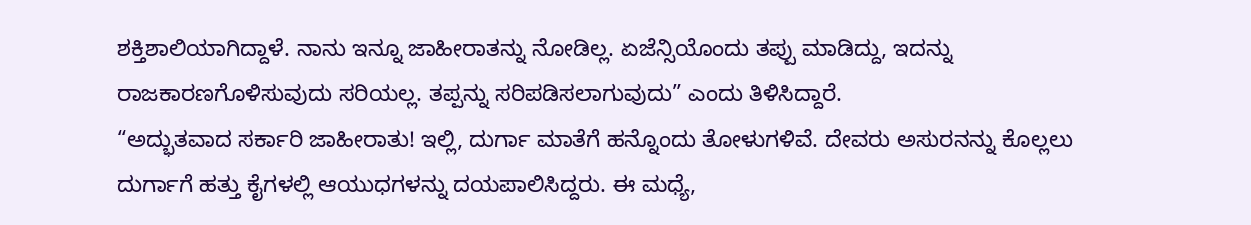ಶಕ್ತಿಶಾಲಿಯಾಗಿದ್ದಾಳೆ. ನಾನು ಇನ್ನೂ ಜಾಹೀರಾತನ್ನು ನೋಡಿಲ್ಲ. ಏಜೆನ್ಸಿಯೊಂದು ತಪ್ಪು ಮಾಡಿದ್ದು, ಇದನ್ನು ರಾಜಕಾರಣಗೊಳಿಸುವುದು ಸರಿಯಲ್ಲ. ತಪ್ಪನ್ನು ಸರಿಪಡಿಸಲಾಗುವುದು” ಎಂದು ತಿಳಿಸಿದ್ದಾರೆ.
“ಅದ್ಭುತವಾದ ಸರ್ಕಾರಿ ಜಾಹೀರಾತು! ಇಲ್ಲಿ, ದುರ್ಗಾ ಮಾತೆಗೆ ಹನ್ನೊಂದು ತೋಳುಗಳಿವೆ. ದೇವರು ಅಸುರನನ್ನು ಕೊಲ್ಲಲು ದುರ್ಗಾಗೆ ಹತ್ತು ಕೈಗಳಲ್ಲಿ ಆಯುಧಗಳನ್ನು ದಯಪಾಲಿಸಿದ್ದರು. ಈ ಮಧ್ಯೆ,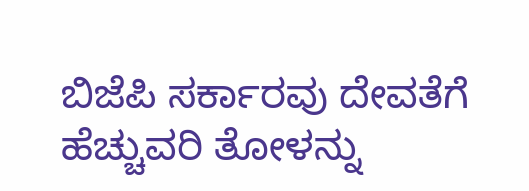ಬಿಜೆಪಿ ಸರ್ಕಾರವು ದೇವತೆಗೆ ಹೆಚ್ಚುವರಿ ತೋಳನ್ನು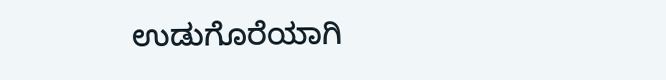ಉಡುಗೊರೆಯಾಗಿ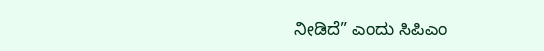ನೀಡಿದೆ” ಎಂದು ಸಿಪಿಎಂ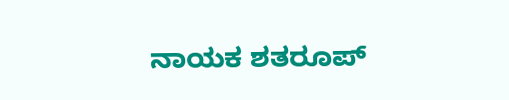ನಾಯಕ ಶತರೂಪ್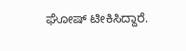ಘೋಷ್ ಟೀಕಿಸಿದ್ದಾರೆ.